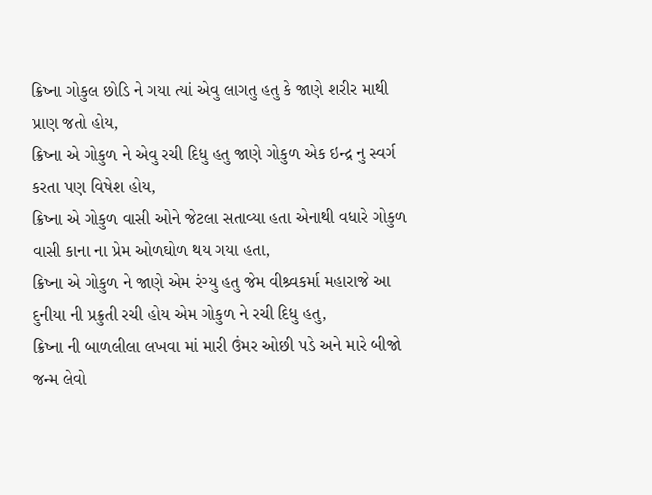ક્રિષ્ના ગોકુલ છોડિ ને ગયા ત્યાં એવુ લાગતુ હતુ કે જાણે શરીર માથી પ્રાણ જતો હોય,
ક્રિષ્ના એ ગોકુળ ને એવુ રચી દિધુ હતુ જાણે ગોકુળ એક ઇન્દ્ર નુ સ્વર્ગ કરતા પણ વિષેશ હોય,
ક્રિષ્ના એ ગોકુળ વાસી ઓને જેટલા સતાવ્યા હતા એનાથી વધારે ગોકુળ વાસી કાના ના પ્રેમ ઓળઘોળ થય ગયા હતા,
ક્રિષ્ના એ ગોકુળ ને જાણે એમ રંગ્યુ હતુ જેમ વીશ્ર્વકર્મા મહારાજે આ દુનીયા ની પ્રક્રુતી રચી હોય એમ ગોકુળ ને રચી દિધુ હતુ,
ક્રિષ્ના ની બાળલીલા લખવા માં મારી ઉંમર ઓછી પડે અને મારે બીજો જન્મ લેવો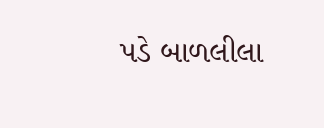પડે બાળલીલા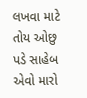લખવા માટે તોય ઓછુ પડે સાહેબ એવો મારો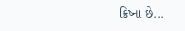ક્રિષ્ના છે...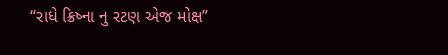“રાધે ક્રિષ્ના નુ રટણ એજ મોક્ષ”